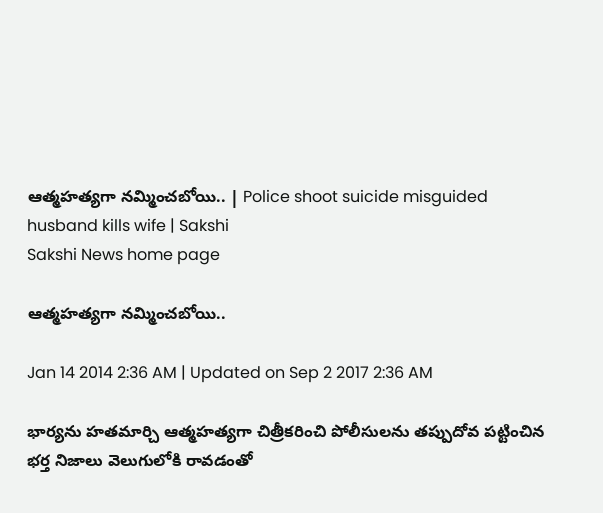ఆత్మహత్యగా నమ్మించబోయి.. | Police shoot suicide misguided husband kills wife | Sakshi
Sakshi News home page

ఆత్మహత్యగా నమ్మించబోయి..

Jan 14 2014 2:36 AM | Updated on Sep 2 2017 2:36 AM

భార్యను హతమార్చి ఆత్మహత్యగా చిత్రీకరించి పోలీసులను తప్పుదోవ పట్టించిన భర్త నిజాలు వెలుగులోకి రావడంతో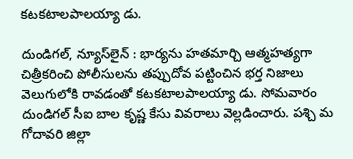కటకటాలపాలయ్యా డు.

దుండిగల్, న్యూస్‌లైన్ : భార్యను హతమార్చి ఆత్మహత్యగా చిత్రీకరించి పోలీసులను తప్పుదోవ పట్టించిన భర్త నిజాలు వెలుగులోకి రావడంతో కటకటాలపాలయ్యా డు. సోమవారం దుండిగల్ సీఐ బాల కృష్ణ కేసు వివరాలు వెల్లడించారు. పశ్చి మ గోదావరి జిల్లా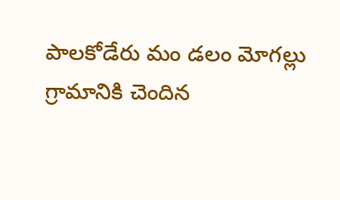పాలకోడేరు మం డలం మోగల్లు గ్రామానికి చెందిన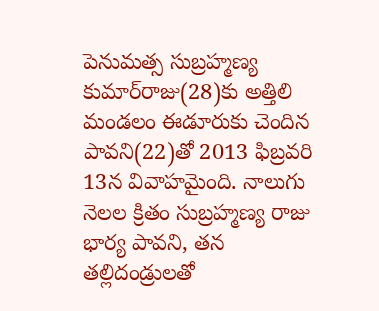పెనుమత్స సుబ్రహ్మణ్య కుమార్‌రాజు(28)కు అత్తిలి మండలం ఈడూరుకు చెందిన పావని(22)తో 2013 ఫిబ్రవరి 13న వివాహమైంది. నాలుగు నెలల క్రితం సుబ్రహ్మణ్య రాజు భార్య పావని, తన తల్లిదండ్రులతో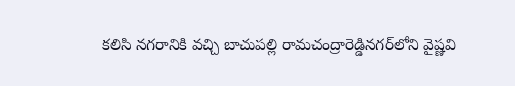కలిసి నగరానికి వచ్చి బాచుపల్లి రామచంద్రారెడ్డినగర్‌లోని వైష్ణవి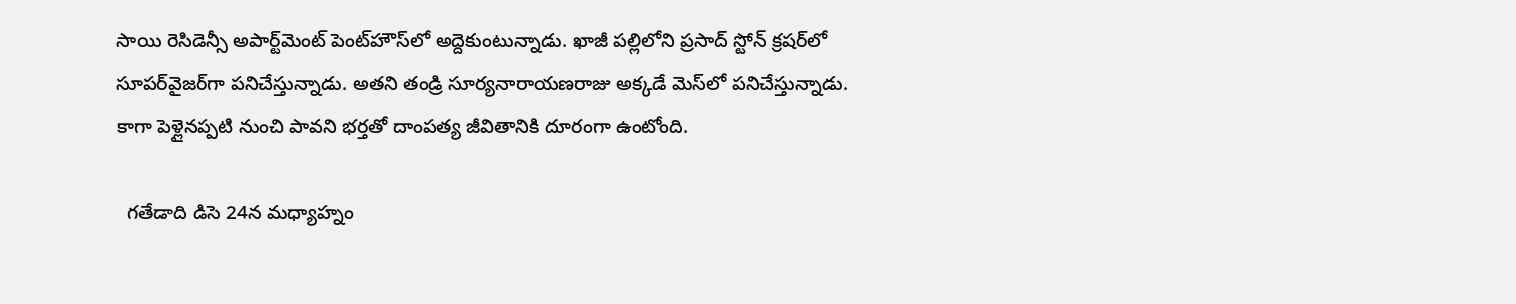సాయి రెసిడెన్సీ అపార్ట్‌మెంట్ పెంట్‌హౌస్‌లో అద్దెకుంటున్నాడు. ఖాజీ పల్లిలోని ప్రసాద్ స్టోన్ క్రషర్‌లో సూపర్‌వైజర్‌గా పనిచేస్తున్నాడు. అతని తండ్రి సూర్యనారాయణరాజు అక్కడే మెస్‌లో పనిచేస్తున్నాడు. కాగా పెళ్లైనప్పటి నుంచి పావని భర్తతో దాంపత్య జీవితానికి దూరంగా ఉంటోంది.

  గతేడాది డిసె 24న మధ్యాహ్నం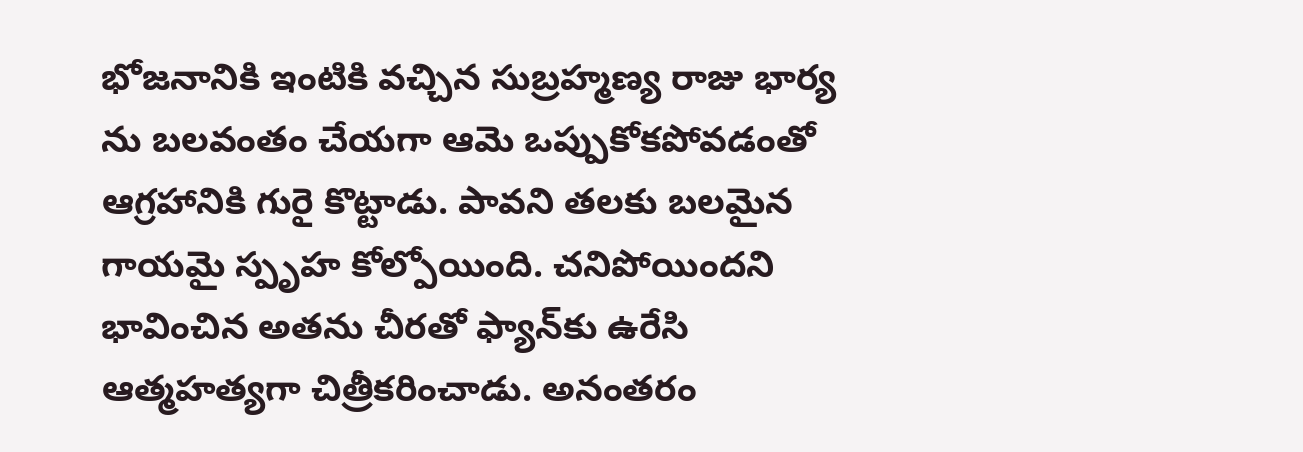భోజనానికి ఇంటికి వచ్చిన సుబ్రహ్మణ్య రాజు భార్య ను బలవంతం చేయగా ఆమె ఒప్పుకోకపోవడంతో ఆగ్రహానికి గురై కొట్టాడు. పావని తలకు బలమైన గాయమై స్పృహ కోల్పోయింది. చనిపోయిందని భావించిన అతను చీరతో ఫ్యాన్‌కు ఉరేసి ఆత్మహత్యగా చిత్రీకరించాడు. అనంతరం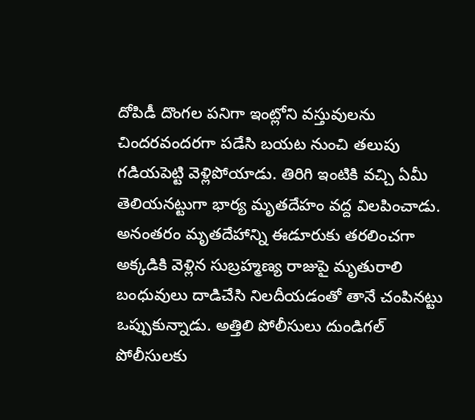దోపిడీ దొంగల పనిగా ఇంట్లోని వస్తువులను చిందరవందరగా పడేసి బయట నుంచి తలుపు గడియపెట్టి వెళ్లిపోయాడు. తిరిగి ఇంటికి వచ్చి ఏమీ తెలియనట్టుగా భార్య మృతదేహం వద్ద విలపించాడు. అనంతరం మృతదేహాన్ని ఈడూరుకు తరలించగా అక్కడికి వెళ్లిన సుబ్రహ్మణ్య రాజుపై మృతురాలి బంధువులు దాడిచేసి నిలదీయడంతో తానే చంపినట్టు ఒప్పుకున్నాడు. అత్తిలి పోలీసులు దుండిగల్ పోలీసులకు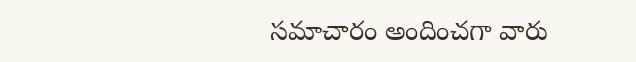సమాచారం అందించగా వారు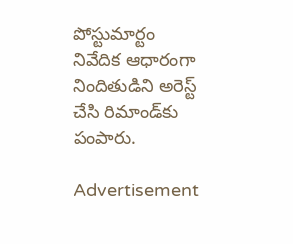పోస్టుమార్టం నివేదిక ఆధారంగా నిందితుడిని అరెస్ట్ చేసి రిమాండ్‌కు పంపారు.

Advertisement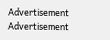Advertisement
Advertisement